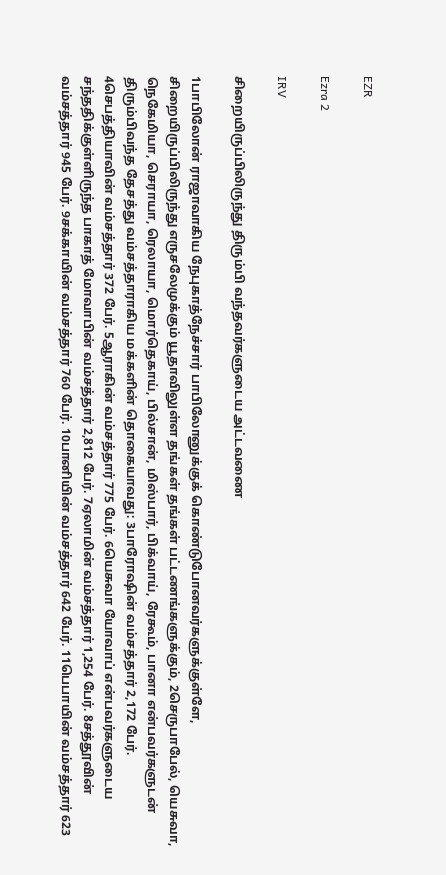EZR

Ezra 2

IRV

சிறையிருப்பிலிருந்து திரும்பி வந்தவர்களுடைய அட்டவணை

1பாபிலோன் ராஜாவாகிய நேபுகாத்நேச்சார் பாபிலோனுக்குக் கொண்டுபோனவர்களுக்குள்ளே, சிறையிருப்பிலிருந்து எருசலேமுக்கும் யூதாவிலுள்ள தங்கள் தங்கள் பட்டணங்களுக்கும், 2செருபாபேல், யெசுவா, நெகேமியா, செராயா, ரெலாயா, மொர்தெகாய், பில்சான், மிஸ்பார், பிக்வாய், ரேகூம், பானா என்பவர்களுடன் திரும்பிவந்த தேசத்து வம்சத்தாராகிய மக்களின் தொகையாவது: 3பாரோஷின் வம்சத்தார் 2,172 பேர். 4செபத்தியாவின் வம்சத்தார் 372 பேர். 5ஆராகின் வம்சத்தார் 775 பேர். 6யெசுவா யோவாப் என்பவர்களுடைய சந்ததிக்குள்ளிருந்த பாகாத் மோவாபின் வம்சத்தார் 2,812 பேர். 7ஏலாமின் வம்சத்தார் 1,254 பேர். 8சத்தூவின் வம்சத்தார் 945 பேர். 9சக்காயின் வம்சத்தார் 760 பேர். 10பானியின் வம்சத்தார் 642 பேர். 11பெபாயின் வம்சத்தார் 623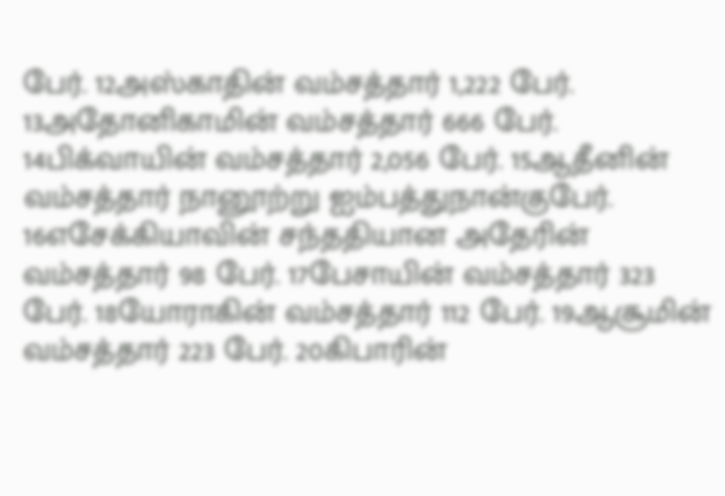பேர். 12அஸ்காதின் வம்சத்தார் 1,222 பேர். 13அதோனிகாமின் வம்சத்தார் 666 பேர். 14பிக்வாயின் வம்சத்தார் 2,056 பேர். 15ஆதீனின் வம்சத்தார் நானூற்று ஐம்பத்துநான்குபேர். 16எசேக்கியாவின் சந்ததியான அதேரின் வம்சத்தார் 98 பேர். 17பேசாயின் வம்சத்தார் 323 பேர். 18யோராகின் வம்சத்தார் 112 பேர். 19ஆசூமின் வம்சத்தார் 223 பேர். 20கிபாரின்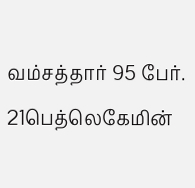வம்சத்தார் 95 பேர். 21பெத்லெகேமின்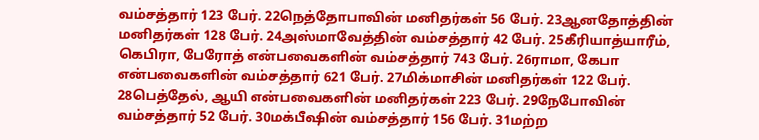வம்சத்தார் 123 பேர். 22நெத்தோபாவின் மனிதர்கள் 56 பேர். 23ஆனதோத்தின் மனிதர்கள் 128 பேர். 24அஸ்மாவேத்தின் வம்சத்தார் 42 பேர். 25கீரியாத்யாரீம், கெபிரா, பேரோத் என்பவைகளின் வம்சத்தார் 743 பேர். 26ராமா, கேபா என்பவைகளின் வம்சத்தார் 621 பேர். 27மிக்மாசின் மனிதர்கள் 122 பேர். 28பெத்தேல், ஆயி என்பவைகளின் மனிதர்கள் 223 பேர். 29நேபோவின் வம்சத்தார் 52 பேர். 30மக்பீஷின் வம்சத்தார் 156 பேர். 31மற்ற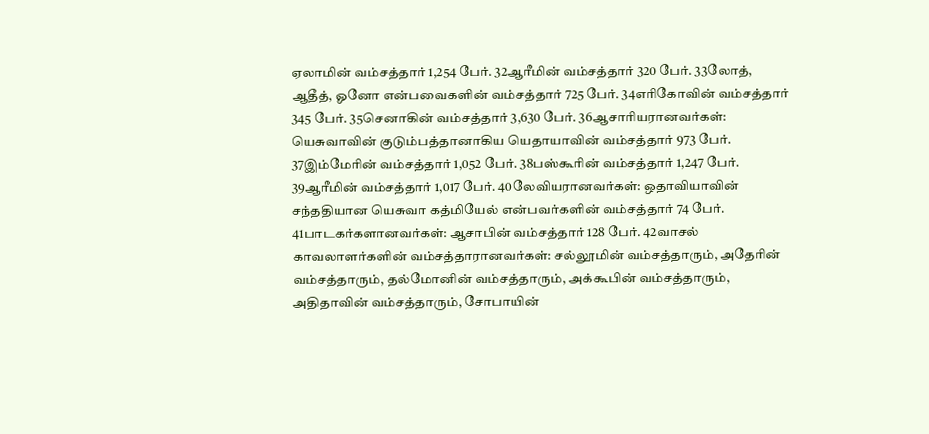ஏலாமின் வம்சத்தார் 1,254 பேர். 32ஆரீமின் வம்சத்தார் 320 பேர். 33லோத், ஆதீத், ஓனோ என்பவைகளின் வம்சத்தார் 725 பேர். 34எரிகோவின் வம்சத்தார் 345 பேர். 35செனாகின் வம்சத்தார் 3,630 பேர். 36ஆசாரியரானவர்கள்: யெசுவாவின் குடும்பத்தானாகிய யெதாயாவின் வம்சத்தார் 973 பேர். 37இம்மேரின் வம்சத்தார் 1,052 பேர். 38பஸ்கூரின் வம்சத்தார் 1,247 பேர். 39ஆரீமின் வம்சத்தார் 1,017 பேர். 40லேவியரானவர்கள்: ஒதாவியாவின் சந்ததியான யெசுவா கத்மியேல் என்பவர்களின் வம்சத்தார் 74 பேர். 41பாடகர்களானவர்கள்: ஆசாபின் வம்சத்தார் 128 பேர். 42வாசல் காவலாளர்களின் வம்சத்தாரானவர்கள்: சல்லூமின் வம்சத்தாரும், அதேரின் வம்சத்தாரும், தல்மோனின் வம்சத்தாரும், அக்கூபின் வம்சத்தாரும், அதிதாவின் வம்சத்தாரும், சோபாயின்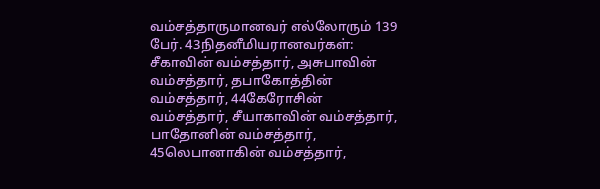வம்சத்தாருமானவர் எல்லோரும் 139 பேர். 43நிதனீமியரானவர்கள்: சீகாவின் வம்சத்தார், அசுபாவின் வம்சத்தார், தபாகோத்தின் வம்சத்தார், 44கேரோசின் வம்சத்தார், சீயாகாவின் வம்சத்தார், பாதோனின் வம்சத்தார், 45லெபானாகின் வம்சத்தார்,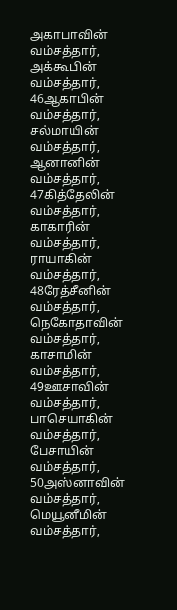அகாபாவின் வம்சத்தார், அக்கூபின் வம்சத்தார், 46ஆகாபின் வம்சத்தார், சல்மாயின் வம்சத்தார், ஆனானின் வம்சத்தார், 47கித்தேலின் வம்சத்தார், காகாரின் வம்சத்தார், ராயாகின் வம்சத்தார், 48ரேத்சீனின் வம்சத்தார், நெகோதாவின் வம்சத்தார், காசாமின் வம்சத்தார், 49ஊசாவின் வம்சத்தார், பாசெயாகின் வம்சத்தார், பேசாயின் வம்சத்தார், 50அஸ்னாவின் வம்சத்தார், மெயூனீமின் வம்சத்தார்,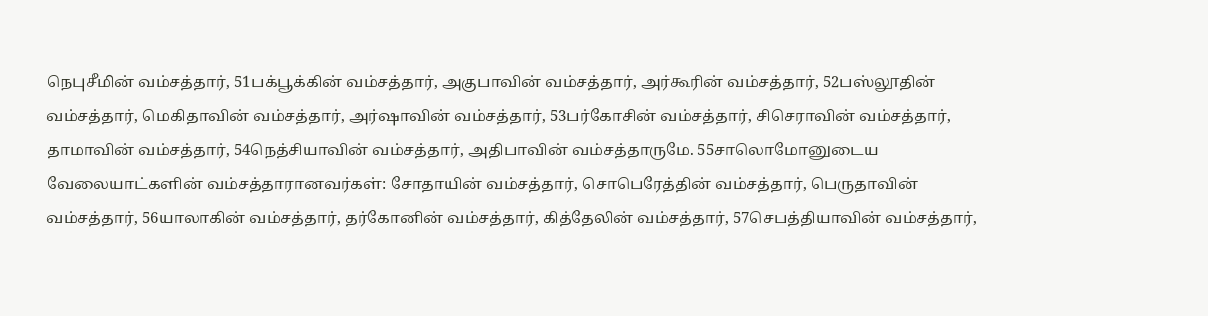நெபுசீமின் வம்சத்தார், 51பக்பூக்கின் வம்சத்தார், அகுபாவின் வம்சத்தார், அர்கூரின் வம்சத்தார், 52பஸ்லூதின் வம்சத்தார், மெகிதாவின் வம்சத்தார், அர்ஷாவின் வம்சத்தார், 53பர்கோசின் வம்சத்தார், சிசெராவின் வம்சத்தார், தாமாவின் வம்சத்தார், 54நெத்சியாவின் வம்சத்தார், அதிபாவின் வம்சத்தாருமே. 55சாலொமோனுடைய வேலையாட்களின் வம்சத்தாரானவர்கள்: சோதாயின் வம்சத்தார், சொபெரேத்தின் வம்சத்தார், பெருதாவின் வம்சத்தார், 56யாலாகின் வம்சத்தார், தர்கோனின் வம்சத்தார், கித்தேலின் வம்சத்தார், 57செபத்தியாவின் வம்சத்தார்,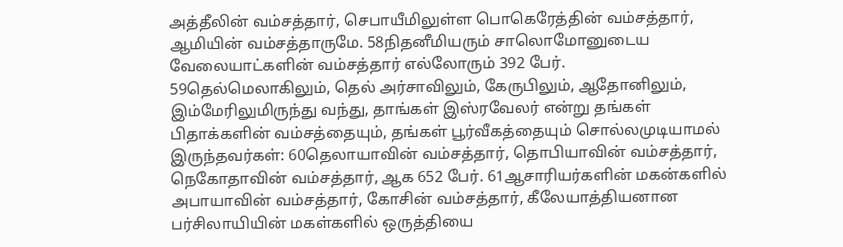அத்தீலின் வம்சத்தார், செபாயீமிலுள்ள பொகெரேத்தின் வம்சத்தார், ஆமியின் வம்சத்தாருமே. 58நிதனீமியரும் சாலொமோனுடைய வேலையாட்களின் வம்சத்தார் எல்லோரும் 392 பேர். 59தெல்மெலாகிலும், தெல் அர்சாவிலும், கேருபிலும், ஆதோனிலும், இம்மேரிலுமிருந்து வந்து, தாங்கள் இஸ்ரவேலர் என்று தங்கள் பிதாக்களின் வம்சத்தையும், தங்கள் பூர்வீகத்தையும் சொல்லமுடியாமல் இருந்தவர்கள்: 60தெலாயாவின் வம்சத்தார், தொபியாவின் வம்சத்தார், நெகோதாவின் வம்சத்தார், ஆக 652 பேர். 61ஆசாரியர்களின் மகன்களில் அபாயாவின் வம்சத்தார், கோசின் வம்சத்தார், கீலேயாத்தியனான பர்சிலாயியின் மகள்களில் ஒருத்தியை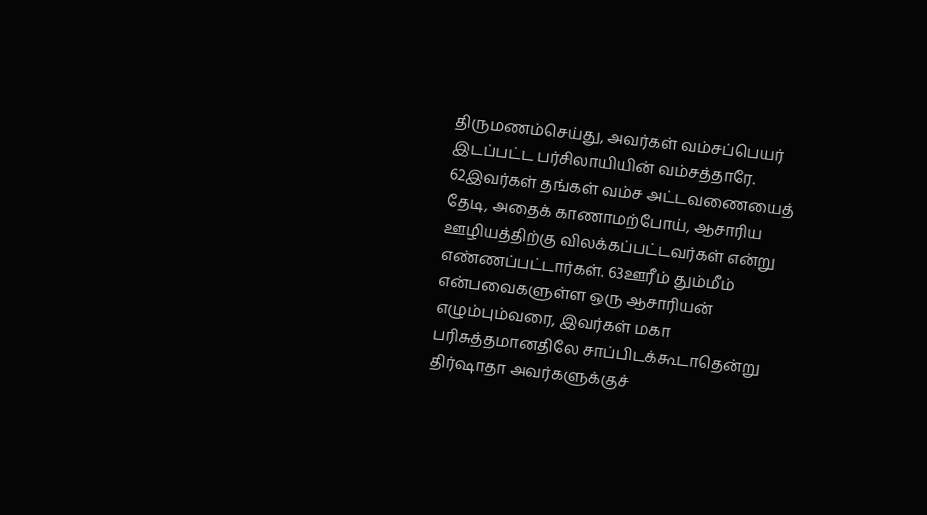திருமணம்செய்து, அவர்கள் வம்சப்பெயர் இடப்பட்ட பர்சிலாயியின் வம்சத்தாரே. 62இவர்கள் தங்கள் வம்ச அட்டவணையைத் தேடி, அதைக் காணாமற்போய், ஆசாரிய ஊழியத்திற்கு விலக்கப்பட்டவர்கள் என்று எண்ணப்பட்டார்கள். 63ஊரீம் தும்மீம் என்பவைகளுள்ள ஒரு ஆசாரியன் எழும்பும்வரை, இவர்கள் மகா பரிசுத்தமானதிலே சாப்பிடக்கூடாதென்று திர்ஷாதா அவர்களுக்குச்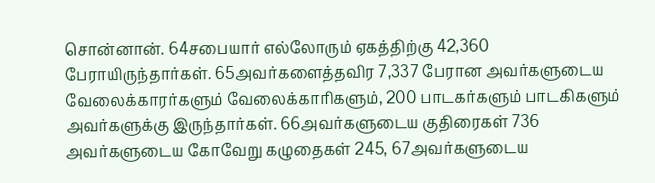சொன்னான். 64சபையார் எல்லோரும் ஏகத்திற்கு 42,360 பேராயிருந்தார்கள். 65அவர்களைத்தவிர 7,337 பேரான அவர்களுடைய வேலைக்காரர்களும் வேலைக்காரிகளும், 200 பாடகர்களும் பாடகிகளும் அவர்களுக்கு இருந்தார்கள். 66அவர்களுடைய குதிரைகள் 736 அவர்களுடைய கோவேறு கழுதைகள் 245, 67அவர்களுடைய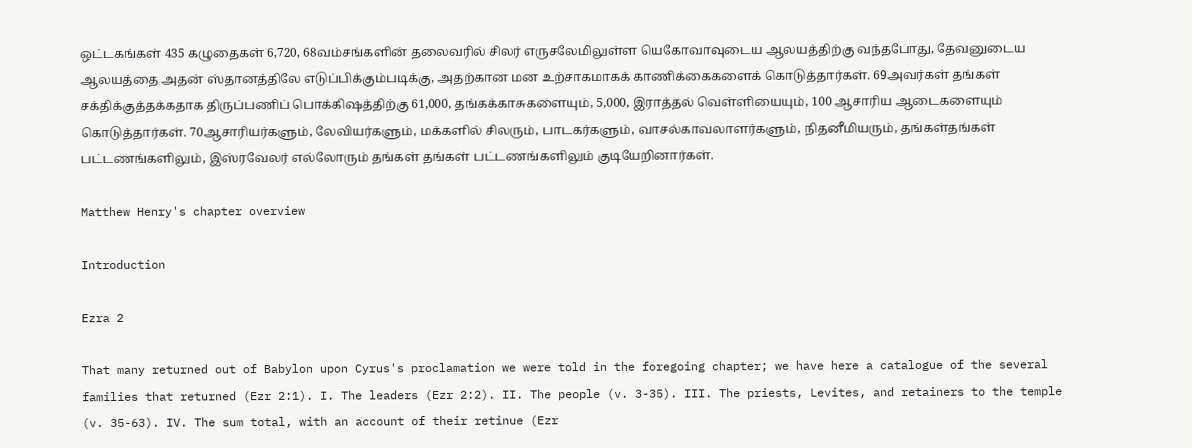ஒட்டகங்கள் 435 கழுதைகள் 6,720, 68வம்சங்களின் தலைவரில் சிலர் எருசலேமிலுள்ள யெகோவாவுடைய ஆலயத்திற்கு வந்தபோது, தேவனுடைய ஆலயத்தை அதன் ஸ்தானத்திலே எடுப்பிக்கும்படிக்கு, அதற்கான மன உற்சாகமாகக் காணிக்கைகளைக் கொடுத்தார்கள். 69அவர்கள் தங்கள் சக்திக்குத்தக்கதாக திருப்பணிப் பொக்கிஷத்திற்கு 61,000, தங்கக்காசுகளையும், 5,000, இராத்தல் வெள்ளியையும், 100 ஆசாரிய ஆடைகளையும் கொடுத்தார்கள். 70ஆசாரியர்களும், லேவியர்களும், மக்களில் சிலரும், பாடகர்களும், வாசல்காவலாளர்களும், நிதனீமியரும், தங்கள்தங்கள் பட்டணங்களிலும், இஸ்ரவேலர் எல்லோரும் தங்கள் தங்கள் பட்டணங்களிலும் குடியேறினார்கள்.

Matthew Henry's chapter overview

Introduction

Ezra 2

That many returned out of Babylon upon Cyrus's proclamation we were told in the foregoing chapter; we have here a catalogue of the several families that returned (Ezr 2:1). I. The leaders (Ezr 2:2). II. The people (v. 3-35). III. The priests, Levites, and retainers to the temple (v. 35-63). IV. The sum total, with an account of their retinue (Ezr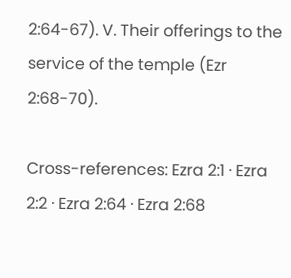2:64-67). V. Their offerings to the service of the temple (Ezr 2:68-70).

Cross-references: Ezra 2:1 · Ezra 2:2 · Ezra 2:64 · Ezra 2:68